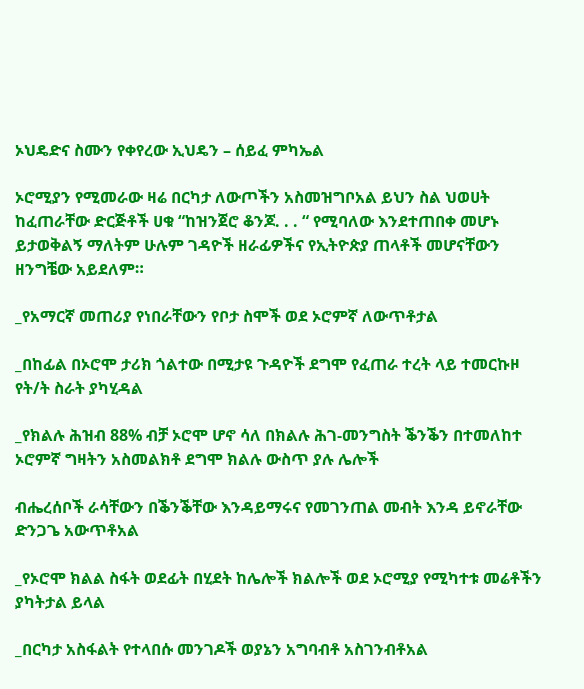ኦህዴድና ስሙን የቀየረው ኢህዴን – ሰይፈ ምካኤል

ኦሮሚያን የሚመራው ዛሬ በርካታ ለውጦችን አስመዝግቦአል ይህን ስል ህወሀት ከፈጠራቸው ድርጅቶች ሀቁ “ከዝንጀሮ ቆንጆ. . . “ የሚባለው እንደተጠበቀ መሆኑ ይታወቅልኝ ማለትም ሁሉም ገዳዮች ዘራፊዎችና የኢትዮጵያ ጠላቶች መሆናቸውን ዘንግቼው አይደለም።

_የአማርኛ መጠሪያ የነበራቸውን የቦታ ስሞች ወደ ኦሮምኛ ለውጥቶታል

_በከፊል በኦሮሞ ታሪክ ጎልተው በሚታዩ ጉዳዮች ደግሞ የፈጠራ ተረት ላይ ተመርኩዞ የት/ት ስራት ያካሂዳል

_የክልሉ ሕዝብ 88% ብቻ ኦሮሞ ሆኖ ሳለ በክልሉ ሕገ-መንግስት ቕንቕን በተመለከተ ኦሮምኛ ግዛትን አስመልክቶ ደግሞ ክልሉ ውስጥ ያሉ ሌሎች

ብሔረሰቦች ራሳቸውን በቕንቕቸው እንዳይማሩና የመገንጠል መብት እንዳ ይኖራቸው ድንጋጌ አውጥቶአል

_የኦሮሞ ክልል ስፋት ወደፊት በሂደት ከሌሎች ክልሎች ወደ ኦሮሚያ የሚካተቱ መሬቶችን ያካትታል ይላል

_በርካታ አስፋልት የተላበሱ መንገዶች ወያኔን አግባብቶ አስገንብቶአል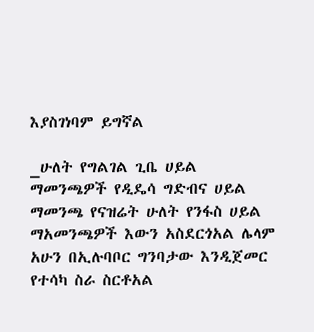እያስገነባም ይግኛል

_ሁለት የግልገል ጊቤ ሀይል ማመንጫዎች የዲዴሳ ግድብና ሀይል ማመንጫ የናዝሬት ሁለት የንፋስ ሀይል ማአመንጫዎች እውን አስደርጎአል ሌላም አሁን በኢሉባቦር ግንባታው እንዲጀመር የተሳካ ስራ ስርቶአል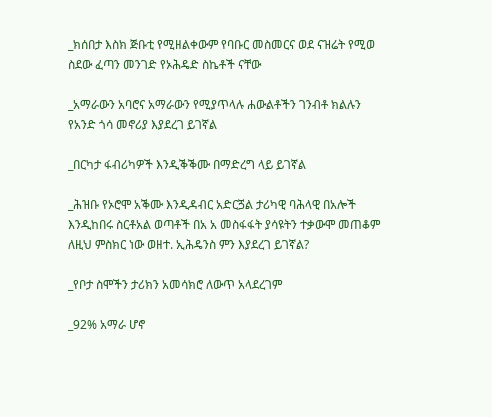_ክሰበታ እስክ ጅቡቲ የሚዘልቀውም የባቡር መስመርና ወደ ናዝሬት የሚወ ስደው ፈጣን መንገድ የኦሕዴድ ስኬቶች ናቸው

_አማራውን አባሮና አማራውን የሚያጥላሉ ሐውልቶችን ገንብቶ ክልሉን የአንድ ጎሳ መኖሪያ እያደረገ ይገኛል

_በርካታ ፋብሪካዎች እንዲቕቕሙ በማድረግ ላይ ይገኛል

_ሕዝቡ የኦሮሞ አቕሙ እንዲዳብር አድርጛል ታሪካዊ ባሕላዊ በአሎች እንዲከበሩ ስርቶአል ወጣቶች በአ አ መስፋፋት ያሳዩትን ተቃውሞ መጠቆም ለዚህ ምስክር ነው ወዘተ. ኢሕዴንስ ምን እያደረገ ይገኛል?

_የቦታ ስሞችን ታሪክን አመሳክሮ ለውጥ አላደረገም

_92% አማራ ሆኖ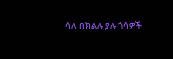ሳለ በክልሉ ያሉ ጎሳዎች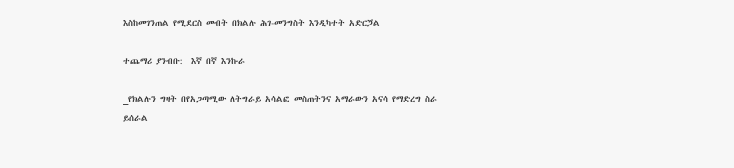እስከመገንጠል የሚደርስ መብት በክልሉ ሕገ-መንግስት እንዲካተት አድርጛል

ተጨማሪ ያንብቡ:  እኛ በኛ እንኩራ

_የክልሉን ግዛት በየአጋጣሚው ለትግራይ አሳልፎ መስጠትንና አማራውን አናሳ የማድረግ ስራ ይሰራል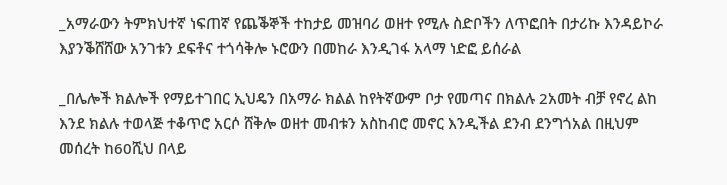_አማራውን ትምክህተኛ ነፍጠኛ የጨቕኞች ተከታይ መዝባሪ ወዘተ የሚሉ ስድቦችን ለጥፎበት በታሪኩ እንዳይኮራ እያንቕሸሸው አንገቱን ደፍቶና ተጎሳቅሎ ኑሮውን በመከራ እንዲገፋ አላማ ነድፎ ይሰራል

_በሌሎች ክልሎች የማይተገበር ኢህዴን በአማራ ክልል ከየትኛውም ቦታ የመጣና በክልሉ 2አመት ብቻ የኖረ ልከ እንደ ክልሉ ተወላጅ ተቆጥሮ አርሶ ሸቅሎ ወዘተ መብቱን አስከብሮ መኖር እንዲችል ደንብ ደንግጎአል በዚህም መሰረት ከ60ሺህ በላይ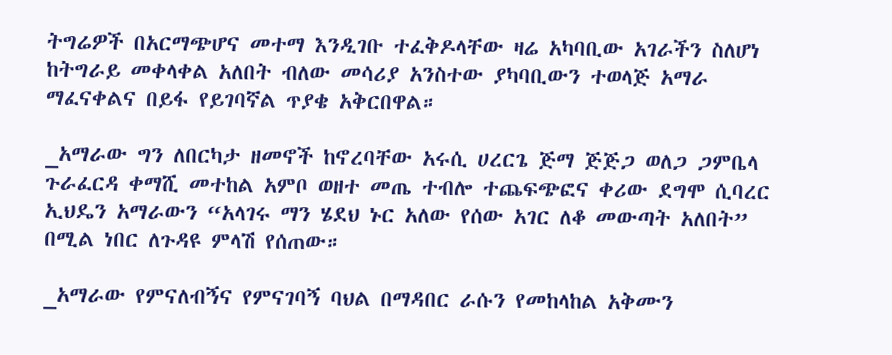ትግሬዎች በአርማጭሆና መተማ እንዲገቡ ተፈቅዶላቸው ዛሬ አካባቢው አገራችን ስለሆነ ከትግራይ መቀላቀል አለበት ብለው መሳሪያ አንስተው ያካባቢውን ተወላጅ አማራ ማፈናቀልና በይፋ የይገባኛል ጥያቄ አቅርበዋል።

_አማራው ግን ለበርካታ ዘመኖች ከኖረባቸው አሩሲ ሀረርጌ ጅማ ጅጅጋ ወለጋ ጋምቤላ ጉራፈርዳ ቀማሺ መተከል አምቦ ወዘተ መጤ ተብሎ ተጨፍጭፎና ቀሪው ደግሞ ሲባረር ኢህዴን አማራውን “አላገሩ ማን ሄደህ ኑር አለው የሰው አገር ለቆ መውጣት አለበት” በሚል ነበር ለጉዳዩ ምላሽ የሰጠው።

_አማራው የምናለብኝና የምናገባኝ ባህል በማዳበር ራሱን የመከላከል አቅሙን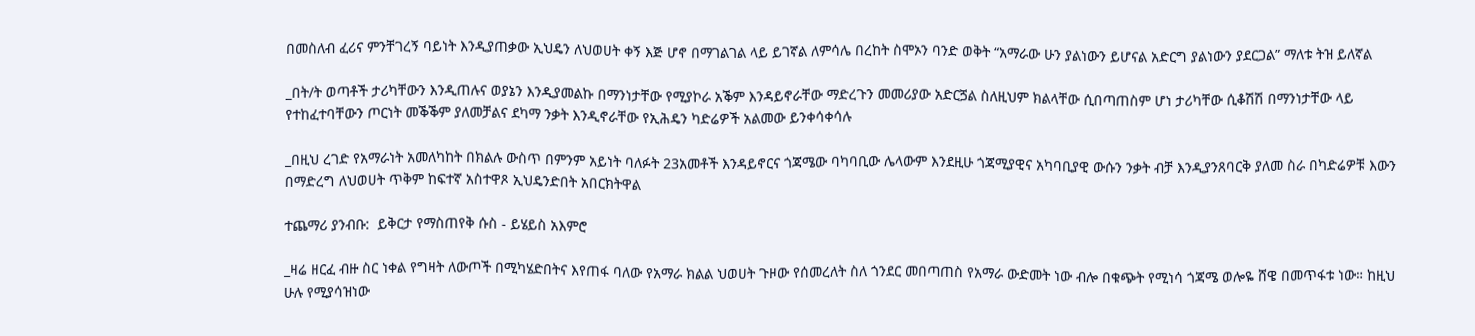በመስለብ ፈሪና ምንቸገረኝ ባይነት እንዲያጠቃው ኢህዴን ለህወሀት ቀኝ እጅ ሆኖ በማገልገል ላይ ይገኛል ለምሳሌ በረከት ስሞኦን ባንድ ወቅት “አማራው ሁን ያልነውን ይሆናል አድርግ ያልነውን ያደርጋል” ማለቱ ትዝ ይለኛል

_በት/ት ወጣቶች ታሪካቸውን እንዲጠሉና ወያኔን እንዲያመልኩ በማንነታቸው የሚያኮራ አቕም እንዳይኖራቸው ማድረጉን መመሪያው አድርጛል ስለዚህም ክልላቸው ሲበጣጠስም ሆነ ታሪካቸው ሲቆሽሽ በማንነታቸው ላይ የተከፈተባቸውን ጦርነት መቕቕም ያለመቻልና ደካማ ንቃት እንዲኖራቸው የኢሕዴን ካድሬዎች አልመው ይንቀሳቀሳሉ

_በዚህ ረገድ የአማራነት አመለካከት በክልሉ ውስጥ በምንም አይነት ባለፉት 23አመቶች እንዳይኖርና ጎጃሜው ባካባቢው ሌላውም እንደዚሁ ጎጃሚያዊና አካባቢያዊ ውሱን ንቃት ብቻ እንዲያንጸባርቅ ያለመ ስራ በካድሬዎቹ እውን በማድረግ ለህወሀት ጥቅም ከፍተኛ አስተዋጾ ኢህዴንድበት አበርክትዋል

ተጨማሪ ያንብቡ:  ይቅርታ የማስጠየቅ ሱስ - ይሄይስ አእምሮ

_ዛሬ ዘርፈ ብዙ ስር ነቀል የግዛት ለውጦች በሚካሄድበትና እየጠፋ ባለው የአማራ ክልል ህወሀት ጉዞው የሰመረለት ስለ ጎንደር መበጣጠስ የአማራ ውድመት ነው ብሎ በቁጭት የሚነሳ ጎጃሜ ወሎዬ ሸዌ በመጥፋቱ ነው። ከዚህ ሁሉ የሚያሳዝነው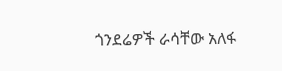ጎንደሬዎች ራሳቸው አለፋ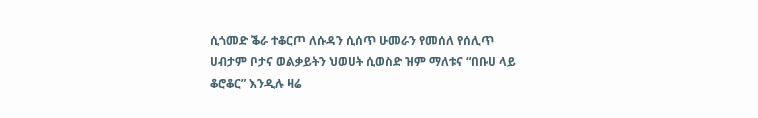ሲጎመድ ቕራ ተቆርጦ ለሱዳን ሲሰጥ ሁመራን የመሰለ የሰሊጥ ሀብታም ቦታና ወልቃይትን ህወሀት ሲወስድ ዝም ማለቱና “በቡሀ ላይ ቆሮቆር” እንዲሉ ዛሬ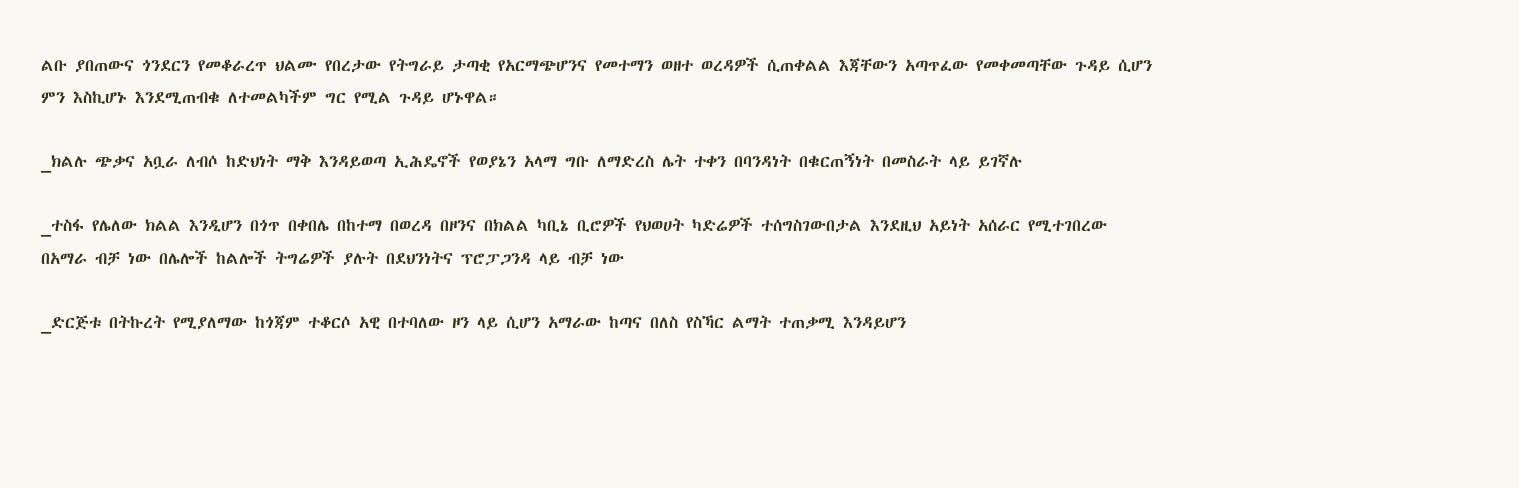ልቡ ያበጠውና ጎንደርን የመቆራረጥ ህልሙ የበረታው የትግራይ ታጣቂ የአርማጭሆንና የመተማን ወዘተ ወረዳዎች ሲጠቀልል እጃቸውን አጣጥፈው የመቀመጣቸው ጉዳይ ሲሆን ምን እስኪሆኑ እንደሚጠብቁ ለተመልካችም ግር የሚል ጉዳይ ሆኑዋል።

_ክልሉ ጭቃና አቧራ ለብሶ ከድህነት ማቅ እንዳይወጣ ኢሕዴኖች የወያኔን አላማ ግቡ ለማድረስ ሌት ተቀን በባንዳነት በቁርጠኝነት በመስራት ላይ ይገኛሉ

_ተስፋ የሌለው ክልል እንዲሆን በጎጥ በቀበሌ በከተማ በወረዳ በዞንና በክልል ካቢኔ ቢሮዎች የህወሀት ካድሬዎች ተሰግስገውበታል እንደዚህ አይነት አሰራር የሚተገበረው በአማራ ብቻ ነው በሌሎች ከልሎች ትግሬዎች ያሉት በደህንነትና ፕሮፓጋንዳ ላይ ብቻ ነው

_ድርጅቱ በትኩረት የሚያለማው ከጎጃም ተቆርሶ አዊ በተባለው ዞን ላይ ሲሆን አማራው ከጣና በለስ የስኻር ልማት ተጠቃሚ እንዳይሆን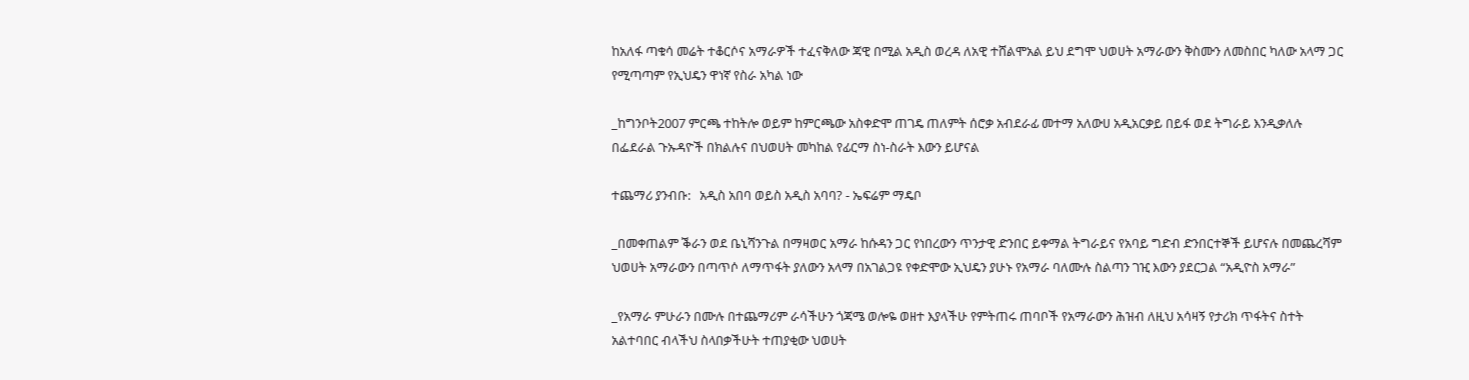ከአለፋ ጣቁሳ መሬት ተቆርሶና አማራዎች ተፈናቅለው ጃዊ በሚል አዲስ ወረዳ ለአዊ ተሸልሞአል ይህ ደግሞ ህወሀት አማራውን ቅስሙን ለመስበር ካለው አላማ ጋር የሚጣጣም የኢህዴን ዋነኛ የስራ አካል ነው

_ከግንቦት2007 ምርጫ ተከትሎ ወይም ከምርጫው አስቀድሞ ጠገዴ ጠለምት ሰሮቃ አብደራፊ መተማ አለውሀ አዲአርቃይ በይፋ ወደ ትግራይ እንዲቃለሉ በፌደራል ጉኡዳዮች በክልሉና በህወሀት መካከል የፊርማ ስነ-ስራት እውን ይሆናል

ተጨማሪ ያንብቡ:   አዲስ አበባ ወይስ አዲስ አባባ? - ኤፍሬም ማዴቦ

_በመቀጠልም ቕራን ወደ ቤኒሻንጉል በማዛወር አማራ ከሱዳን ጋር የነበረውን ጥንታዊ ድንበር ይቀማል ትግራይና የአባይ ግድብ ድንበርተኞች ይሆናሉ በመጨረሻም ህወሀት አማራውን በጣጥሶ ለማጥፋት ያለውን አላማ በአገልጋዩ የቀድሞው ኢህዴን ያሁኑ የአማራ ባለሙሉ ስልጣን ገዢ እውን ያደርጋል “አዲዮስ አማራ”

_የአማራ ምሁራን በሙሉ በተጨማሪም ራሳችሁን ጎጃሜ ወሎዬ ወዘተ እያላችሁ የምትጠሩ ጠባቦች የአማራውን ሕዝብ ለዚህ አሳዛኝ የታሪክ ጥፋትና ስተት አልተባበር ብላችህ ስላበቃችሁት ተጠያቂው ህወሀት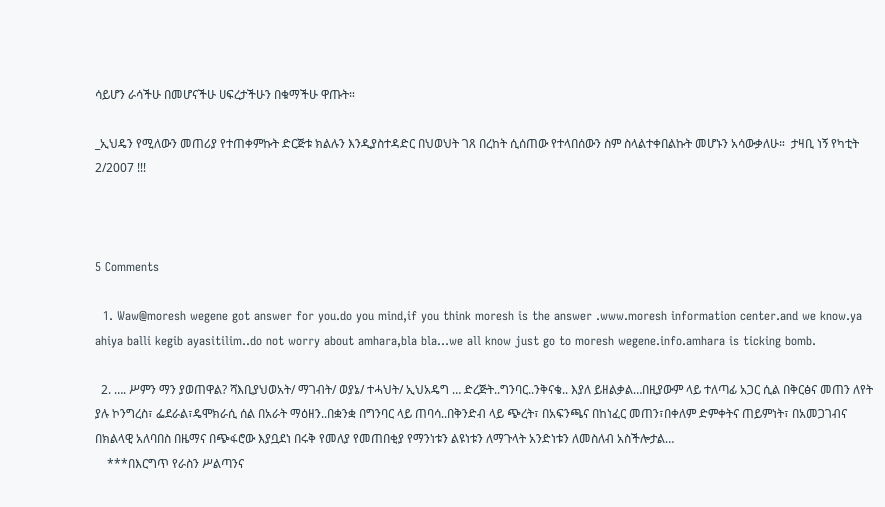ሳይሆን ራሳችሁ በመሆናችሁ ሀፍረታችሁን በቁማችሁ ዋጡት።

_ኢህዴን የሚለውን መጠሪያ የተጠቀምኩት ድርጅቱ ክልሉን እንዲያስተዳድር በህወህት ገጸ በረከት ሲሰጠው የተላበሰውን ስም ስላልተቀበልኩት መሆኑን አሳውቃለሁ።  ታዛቢ ነኝ የካቲት 2/2007 !!!



5 Comments

  1. Waw@moresh wegene got answer for you.do you mind,if you think moresh is the answer .www.moresh information center.and we know.ya ahiya balli kegib ayasitilim..do not worry about amhara,bla bla…we all know just go to moresh wegene.info.amhara is ticking bomb.

  2. …. ሥምን ማን ያወጠዋል? ሻእቢያህወአት/ ማገብት/ ወያኔ/ ተሓህት/ ኢህአዴግ … ድረጅት..ግንባር..ንቅናቄ.. እያለ ይዘልቃል…በዚያውም ላይ ተለጣፊ አጋር ሲል በቅርፅና መጠን ለየት ያሉ ኮንግረስ፣ ፌደራል፣ዴሞክራሲ ሰል በአራት ማዕዘን..በቋንቋ በግንባር ላይ ጠባሳ..በቅንድብ ላይ ጭረት፣ በአፍንጫና በከነፈር መጠን፣በቀለም ድምቀትና ጠይምነት፣ በአመጋገብና በክልላዊ አለባበስ በዜማና በጭፋሮው እያቧደነ በሩቅ የመለያ የመጠበቂያ የማንነቱን ልዩነቱን ለማጉላት አንድነቱን ለመስለብ አስችሎታል…
    ***በእርግጥ የራስን ሥልጣንና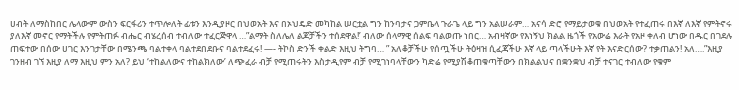ሀብት ለማስከበር ሌላውም ውስን ፍርፋሪን ተጥሎለት ፊቱን እንዲያዞር በህወአት እና በኦህዴድ መካከል ሠርቷል ግን ከንባታና ጋምቤላ ጉራጌ ላይ ግን አልሠራም… አናሳ ድሮ የማይታወቁ በህወአት የተፈጠሩ በእኛ ለእኛ የምትኖሩ ያለእኛ መኖር የማትችሉ የምትጠፉ ብሔር ብሄረሰብ ተብለው ተፈርጅዋላ …”ልማት ስለሌለ ልጆቻችን ተሰደዋል!’ ብለው ሰላማዊ ሰልፍ ባልወጡ ነበር… አብዛኛው የእነኝህ ክልል ዜጎች የአውሬ እራት የአዞ ቀለብ ሆነው በዱር በገደሉ ጠፍተው በሰው ሀገር እንገታቸው በሜንጫ ባልተቀላ ባልተደበደቡና ባልተደፈሩ! —- ትኮስ ድንች ቀልድ እዚህ ትግባ… ” አለቆቻችሁ የሰጧችሁ ትዕዛዝ ሲፈጃችሁ እኛ ላይ ጣላችሁት እኛ የት እናድርሰው? ተቃጠልን! አለ….”እዚያ ገንዘብ ገኘ እዚያ ለማ እዚህ ምን አለ? ይህ ‘ተከልለውና ተከልክለው’ ለጭፈራ ብቻ የሚጠሩትን እስታዲየም ብቻ የሚገነባላቸውን ካድሬ የሚያሽቆጠቁጣቸውን በክልልህና በቋንቋህ ብቻ ተናገር ተብለው የቁም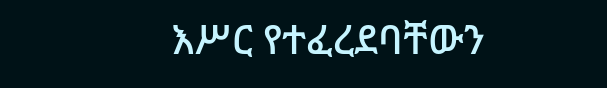እሥር የተፈረደባቸውን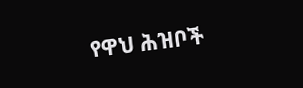የዋህ ሕዝቦች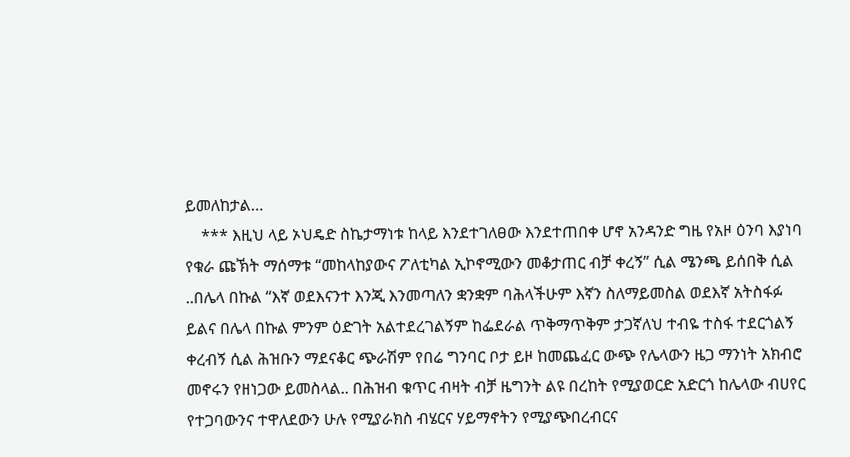ይመለከታል…
    *** እዚህ ላይ ኦህዴድ ስኬታማነቱ ከላይ እንደተገለፀው እንደተጠበቀ ሆኖ አንዳንድ ግዜ የአዞ ዕንባ እያነባ የቁራ ጩኽት ማሰማቱ “መከላከያውና ፖለቲካል ኢኮኖሚውን መቆታጠር ብቻ ቀረኝ” ሲል ሜንጫ ይሰበቅ ሲል ..በሌላ በኩል “እኛ ወደእናንተ እንጂ እንመጣለን ቋንቋም ባሕላችሁም እኛን ስለማይመስል ወደእኛ አትስፋፉ ይልና በሌላ በኩል ምንም ዕድገት አልተደረገልኝም ከፌደራል ጥቅማጥቅም ታጋኛለህ ተብዬ ተስፋ ተደርጎልኝ ቀረብኝ ሲል ሕዝቡን ማደናቆር ጭራሽም የበሬ ግንባር ቦታ ይዞ ከመጨፈር ውጭ የሌላውን ዜጋ ማንነት አክብሮ መኖሩን የዘነጋው ይመስላል.. በሕዝብ ቁጥር ብዛት ብቻ ዜግንት ልዩ በረከት የሚያወርድ አድርጎ ከሌላው ብሀየር የተጋባውንና ተዋለደውን ሁሉ የሚያራክስ ብሄርና ሃይማኖትን የሚያጭበረብርና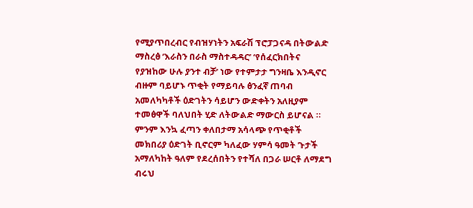የሚያጥበረብር የብዝሃነትን አፍራሽ ፕሮፓጋናዳ በትውልድ ማስረፅ ‘እራስን በራስ ማስተዳዳር’ ‘የሰፈርክበትና የያዝከው ሁሉ ያንተ ብቻ’ ነው የተምታታ ግንዛቤ እንዲኖር ብዙም ባይሆኑ ጥቂት የማይባሉ ፅንፈኛ ጠባብ አመለካካቶች ዕድገትን ሳይሆን ውድቀትን አለዚያም ተመፅዋች ባለህበት ሂድ ለትውልድ ማውርስ ይሆናል ። ምንም እንኳ ፈጣን ቀለበታማ አሳላጭ የጥቂቶች መክበሪያ ዕድገት ቢኖርም ካለፈው ሃምሳ ዓመት ጉታች አማለካከት ዓለም የደረሰበትን የተሻለ በጋራ ሠርቶ ለማደግ ብሩህ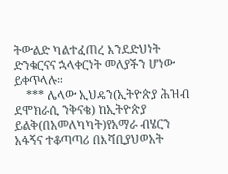ትውልድ ካልተፈጠረ እንደድህነት ድንቁርናና ኋላቀርነት መለያችን ሆነው ይቀጥላሉ።
    *** ሌላው ኢህዴን(ኢትዮጵያ ሕዝብ ደሞክራሲ ንቅናቄ) ከኢትዮጵያ ይልቅ(በአመለካካት)የአማራ ብሄርን አፋኝና ተቆጣጣሪ በእሻቢያህወአት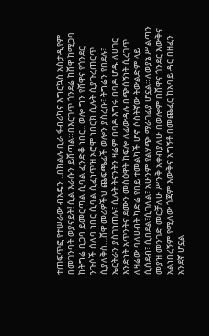ተጠፍጥፎ የተሠራው ብአዴን ..በክልሉ ቢራ ፋብሪካና እግርኳስ አስታዲየም በመገንባት ወያናይት! ሲል እራሱን ይሸጣል።በእርገጥ ጎንደሬ ከሸዋ ከሚጋባ ከትግሬ ቢጋባ ይመርጣል ሲባል ፈንድቆ ነበር.. ወሎ ግን የሸዋና የጎንደር ንጉሶች ሰለባ ነበር ሲባል ሲፈነጥዝ ኦሮሞ ነበርክ ሲሉት ሲያጉረጠርጥ ሲያለቅስ…ሸዋ መሪዎችህ ጨፍጫፊች ወሎን ያስረቡ፣ ትግሬን የበደሉ፣ ኤርትራን ያስገነጠሉ፣ ሲሉት ትናንትን ዛሬም በባዶ እግሩ በባዶ ሆዱ ለሀገር እንድነት አጥንትና ደሙን መስዕዋት ከፍሎ ለፊውዳሉ በጭሰኝነት ሲረገጥ ለዛሬው ባለሀብት ካድሬ የበይ ተመልካች ሆኖ ሶስትኛው ትውልድም ላይ ሲሰደብ፣ ሲበደል፣ሲገለል፣ አሁንም የልሃጭ ማራገፊያ ሆኗል።ለወያኔ ሥልጣን መያዝ መንገድ መርቻለሁ ሥንቅ አቀብያለሁ በወሎም በሸዋና ጎንደር እውቅና አልነበረኝም የሚለው ጎጃም እውቅና አግኝቶ በመጨፈር ከአባይ ዳር በዘፈን አንደኛ ሆኗል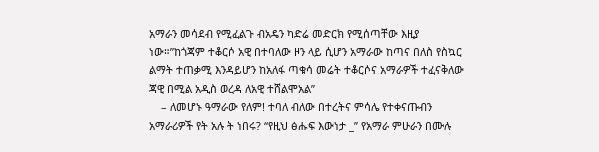አማራን መሳደብ የሚፈልጉ ብአዴን ካድሬ መድርክ የሚሰጣቸው እዚያ ነው።”ከጎጃም ተቆርሶ አዊ በተባለው ዞን ላይ ሲሆን አማራው ከጣና በለስ የስኳር ልማት ተጠቃሚ እንዳይሆን ከአለፋ ጣቁሳ መሬት ተቆርሶና አማራዎች ተፈናቅለው ጃዊ በሚል አዲስ ወረዳ ለአዊ ተሸልሞአል”
    – ለመሆኑ ዓማራው የለም! ተባለ ብለው በተረትና ምሳሌ የተቀናጡብን አማራሪዎች የት አሉ ት ነበሩ? “የዚህ ፅሑፍ እውነታ _” የአማራ ምሁራን በሙሉ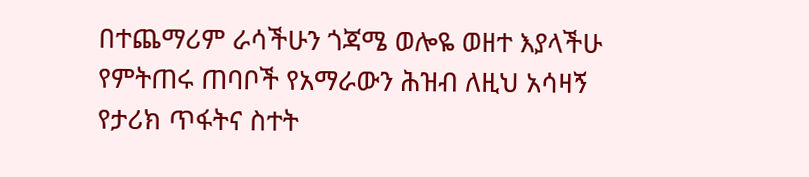በተጨማሪም ራሳችሁን ጎጃሜ ወሎዬ ወዘተ እያላችሁ የምትጠሩ ጠባቦች የአማራውን ሕዝብ ለዚህ አሳዛኝ የታሪክ ጥፋትና ስተት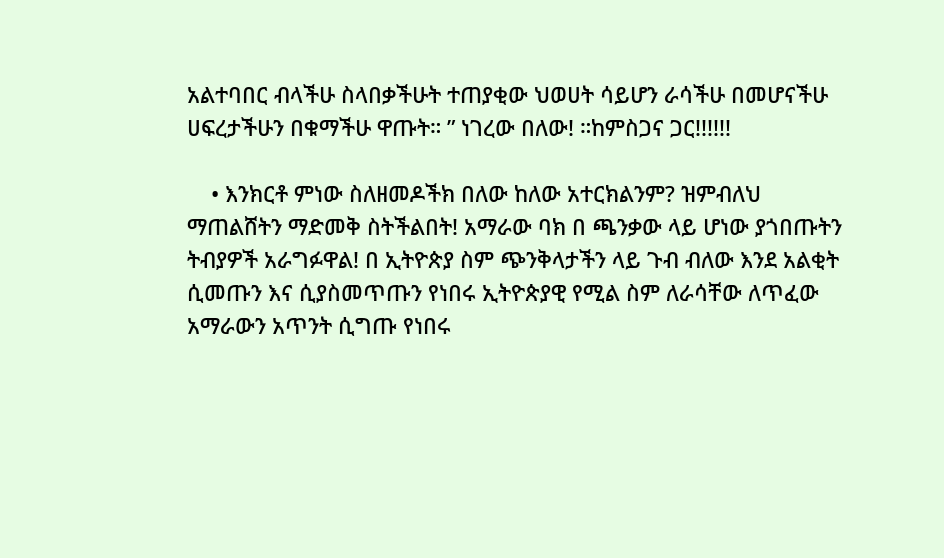አልተባበር ብላችሁ ስላበቃችሁት ተጠያቂው ህወሀት ሳይሆን ራሳችሁ በመሆናችሁ ሀፍረታችሁን በቁማችሁ ዋጡት። ” ነገረው በለው! ።ከምስጋና ጋር!!!!!!

    • እንክርቶ ምነው ስለዘመዶችክ በለው ከለው አተርክልንም? ዝምብለህ ማጠልሸትን ማድመቅ ስትችልበት! አማራው ባክ በ ጫንቃው ላይ ሆነው ያጎበጡትን ትብያዎች አራግፉዋል! በ ኢትዮጵያ ስም ጭንቅላታችን ላይ ጉብ ብለው እንደ አልቂት ሲመጡን እና ሲያስመጥጡን የነበሩ ኢትዮጵያዊ የሚል ስም ለራሳቸው ለጥፈው አማራውን አጥንት ሲግጡ የነበሩ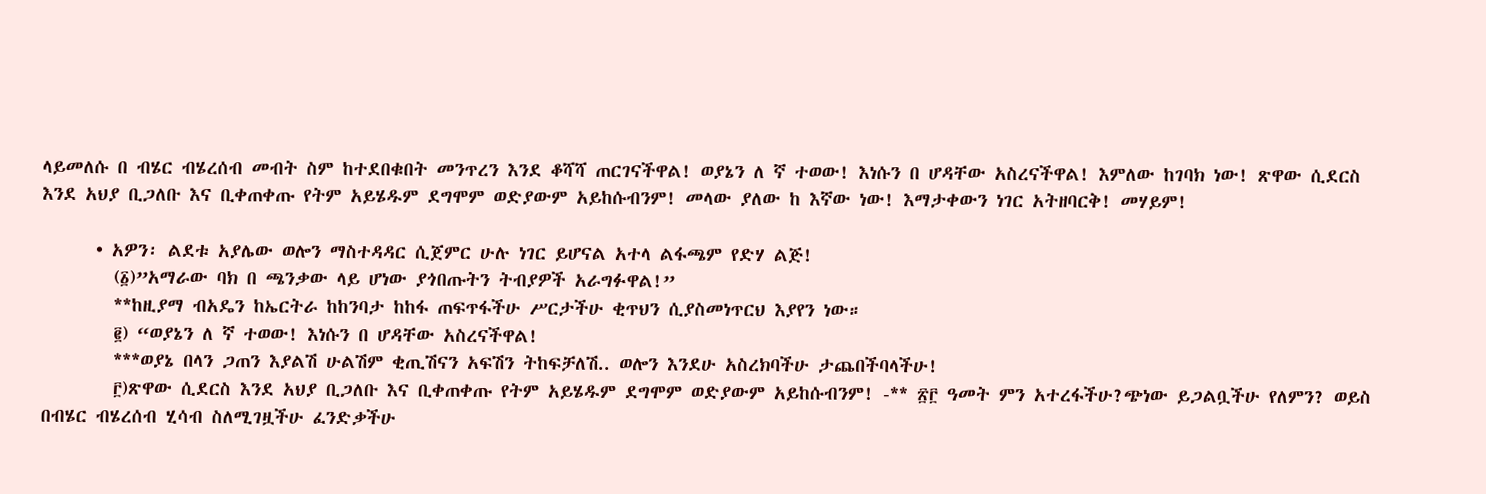ላይመለሱ በ ብሄር ብሄረሰብ መብት ስም ከተደበቁበት መንጥረን እንደ ቆሻሻ ጠርገናችዋል! ወያኔን ለ ኛ ተወው! እነሱን በ ሆዳቸው አስረናችዋል! እምለው ከገባክ ነው! ጽዋው ሲደርስ እንደ አህያ ቢጋለቡ እና ቢቀጠቀጡ የትም አይሄዱም ደግሞም ወድያውም አይከሱብንም! መላው ያለው ከ እኛው ነው! እማታቀውን ነገር አትዘባርቅ! መሃይም!

      • አዎን፡ ልደቱ አያሌው ወሎን ማስተዳዳር ሲጀምር ሁሉ ነገር ይሆናል አተላ ልፋጫም የድሃ ልጅ!
        (፩)”አማራው ባክ በ ጫንቃው ላይ ሆነው ያጎበጡትን ትብያዎች አራግፉዋል!”
        **ከዚያማ ብአዴን ከኤርትራ ከከንባታ ከከፋ ጠፍጥፋችሁ ሥርታችሁ ቂጥህን ሲያስመነጥርህ እያየን ነው።
        ፪) “ወያኔን ለ ኛ ተወው! እነሱን በ ሆዳቸው አስረናችዋል!
        ***ወያኔ በላን ጋጠን እያልሽ ሁልሽም ቂጢሽናን አፍሽን ትከፍቻለሽ.. ወሎን እንደሁ አስረክባችሁ ታጨበችባላችሁ!
        ፫)ጽዋው ሲደርስ እንደ አህያ ቢጋለቡ እና ቢቀጠቀጡ የትም አይሄዱም ደግሞም ወድያውም አይከሱብንም! -** ፳፫ ዓመት ምን አተረፋችሁ?ጭነው ይጋልቧችሁ የለምን? ወይስ በብሄር ብሄረሰብ ሂሳብ ስለሚገዟችሁ ፈንድቃችሁ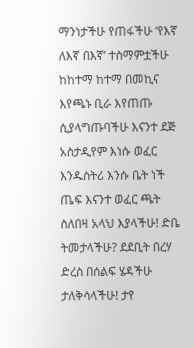ማንነታችሁ የጠፋችሁ ‘የእኛ ለእኛ በእኛ’ ተስማምቷችሁ ከከተማ ከተማ በመኪና እየጫኑ ቢራ እየጠጡ ሲያላግጡባችሁ እናንተ ደጅ አስታዲየም እነሱ ወፈር እንዱስትሪ እንሱ ቤት ነች ጤፍ እናንተ ወፈር ጫት ስለበዛ አላህ እያላችሁ! ድቤ ትመታላችሁ? ደደቢት በረሃ ድረስ በሰልፍ ሄዳችሁ ታለቅሳላችሁ! ታየ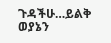ጉዳችሁ…ይልቅ ወያኔን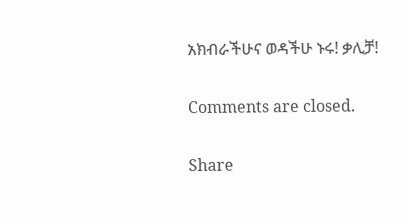አክብራችሁና ወዳችሁ ኑሩ! ቃሊቻ!

Comments are closed.

Share